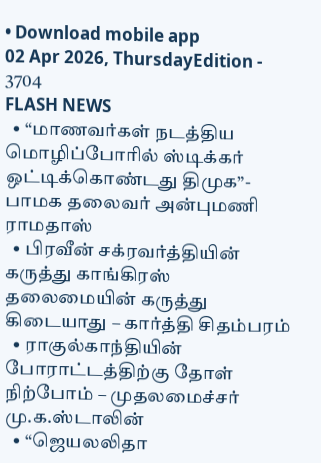• Download mobile app
02 Apr 2026, ThursdayEdition - 3704
FLASH NEWS
  • “மாணவர்கள் நடத்திய மொழிப்போரில் ஸ்டிக்கர் ஒட்டிக்கொண்டது திமுக”- பாமக தலைவர் அன்புமணி ராமதாஸ்
  • பிரவீன் சக்ரவர்த்தியின் கருத்து காங்கிரஸ் தலைமையின் கருத்து கிடையாது – கார்த்தி சிதம்பரம்
  • ராகுல்காந்தியின் போராட்டத்திற்கு தோள் நிற்போம் – முதலமைச்சர் மு.க.ஸ்டாலின்
  • “ஜெயலலிதா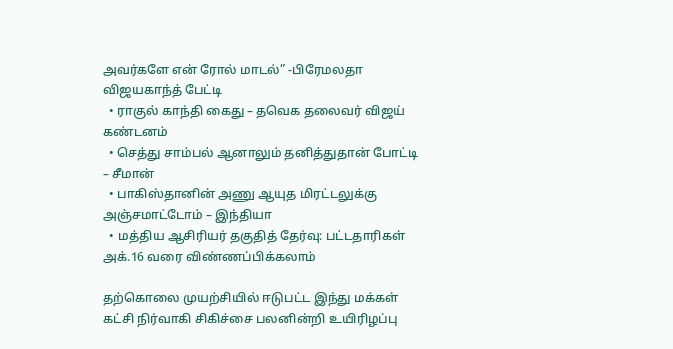அவர்களே என் ரோல் மாடல்” -பிரேமலதா விஜயகாந்த் பேட்டி
  • ராகுல் காந்தி கைது – தவெக தலைவர் விஜய் கண்டனம்
  • செத்து சாம்பல் ஆனாலும் தனித்துதான் போட்டி – சீமான்
  • பாகிஸ்தானின் அணு ஆயுத மிரட்டலுக்கு அஞ்சமாட்டோம் – இந்தியா
  • மத்திய ஆசிரியர் தகுதித் தேர்வு: பட்டதாரிகள் அக்.16 வரை விண்ணப்பிக்கலாம்

தற்கொலை முயற்சியில் ஈடுபட்ட இந்து மக்கள் கட்சி நிர்வாகி சிகிச்சை பலனின்றி உயிரிழப்பு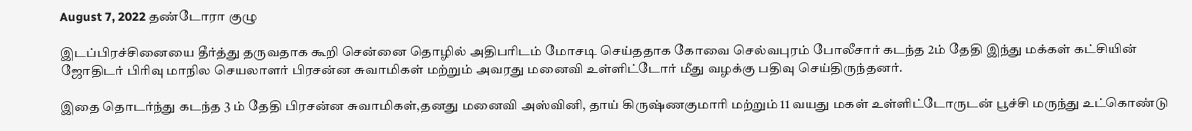August 7, 2022 தண்டோரா குழு

இடப்பிரச்சினையை தீர்த்து தருவதாக கூறி சென்னை தொழில் அதிபரிடம் மோசடி செய்ததாக கோவை செல்வபுரம் போலீசார் கடந்த 2ம் தேதி இந்து மக்கள் கட்சியின் ஜோதிடர் பிரிவு மாநில செயலாளர் பிரசன்ன சுவாமிகள் மற்றும் அவரது மனைவி உள்ளிட்டோர் மீது வழக்கு பதிவு செய்திருந்தனர்.

இதை தொடர்ந்து கடந்த 3 ம் தேதி பிரசன்ன சுவாமிகள்,தனது மனைவி அஸ்வினி, தாய் கிருஷ்ணகுமாரி மற்றும் 11 வயது மகள் உள்ளிட்டோருடன் பூச்சி மருந்து உட்கொண்டு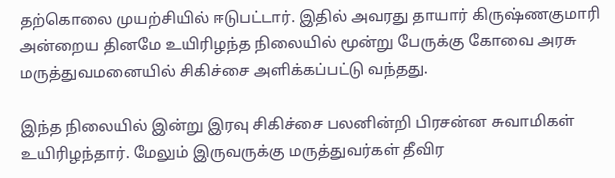தற்கொலை முயற்சியில் ஈடுபட்டார். இதில் அவரது தாயார் கிருஷ்ணகுமாரி அன்றைய தினமே உயிரிழந்த நிலையில் மூன்று பேருக்கு கோவை அரசு மருத்துவமனையில் சிகிச்சை அளிக்கப்பட்டு வந்தது.

இந்த நிலையில் இன்று இரவு சிகிச்சை பலனின்றி பிரசன்ன சுவாமிகள் உயிரிழந்தார். மேலும் இருவருக்கு மருத்துவர்கள் தீவிர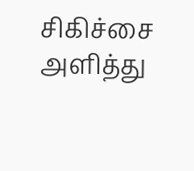சிகிச்சை அளித்து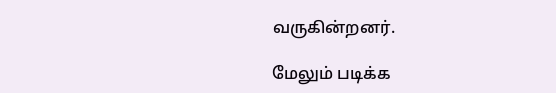வருகின்றனர்.

மேலும் படிக்க